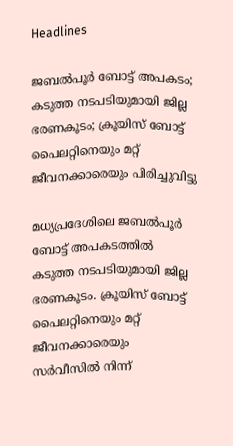Headlines

ജബല്‍പൂര്‍ ബോട്ട് അപകടം; കടുത്ത നടപടിയുമായി ജില്ല ഭരണകൂടം; ക്രൂയിസ് ബോട്ട് പൈലറ്റിനെയും മറ്റ് ജീവനക്കാരെയും പിരിച്ചുവിട്ടു

മധ്യപ്രദേശിലെ ജബല്‍പൂര്‍ ബോട്ട് അപകടത്തില്‍ കടുത്ത നടപടിയുമായി ജില്ല ഭരണകൂടം. ക്രൂയിസ് ബോട്ട് പൈലറ്റിനെയും മറ്റ് ജീവനക്കാരെയും സര്‍വീസില്‍ നിന്ന്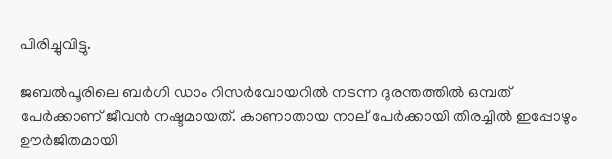പിരിച്ചുവിട്ടു.

ജബല്‍പൂരിലെ ബര്‍ഗി ഡാം റിസര്‍വോയറില്‍ നടന്ന ദുരന്തത്തില്‍ ഒമ്പത് പേര്‍ക്കാണ് ജീവന്‍ നഷ്ടമായത്. കാണാതായ നാല് പേര്‍ക്കായി തിരച്ചില്‍ ഇപ്പോഴും ഊര്‍ജിതമായി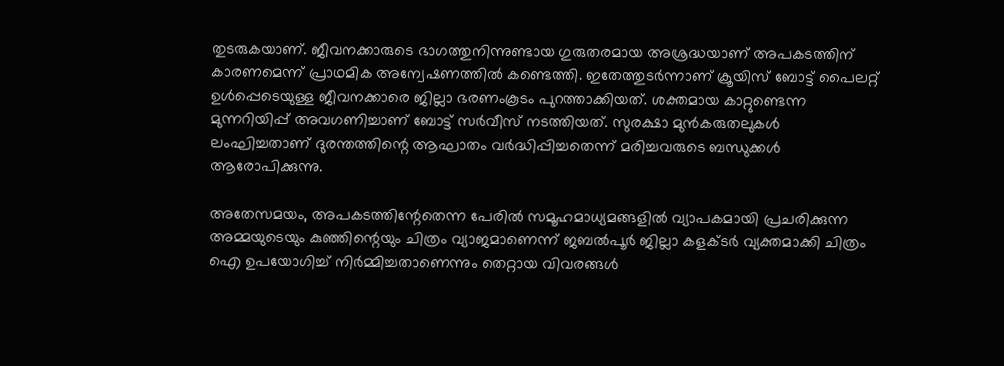തുടരുകയാണ്. ജീവനക്കാരുടെ ഭാഗത്തുനിന്നുണ്ടായ ഗുരുതരമായ അശ്രദ്ധയാണ് അപകടത്തിന് കാരണമെന്ന് പ്രാഥമിക അന്വേഷണത്തില്‍ കണ്ടെത്തി. ഇതേത്തുടര്‍ന്നാണ് ക്രൂയിസ് ബോട്ട് പൈലറ്റ് ഉള്‍പ്പെടെയുള്ള ജീവനക്കാരെ ജില്ലാ ഭരണംകൂടം പുറത്താക്കിയത്. ശക്തമായ കാറ്റുണ്ടെന്ന മുന്നറിയിപ്പ് അവഗണിച്ചാണ് ബോട്ട് സര്‍വീസ് നടത്തിയത്. സുരക്ഷാ മുന്‍കരുതലുകള്‍ ലംഘിച്ചതാണ് ദുരന്തത്തിന്റെ ആഘാതം വര്‍ദ്ധിപ്പിച്ചതെന്ന് മരിച്ചവരുടെ ബന്ധുക്കള്‍ ആരോപിക്കുന്നു.

അതേസമയം, അപകടത്തിന്റേതെന്ന പേരില്‍ സമൂഹമാധ്യമങ്ങളില്‍ വ്യാപകമായി പ്രചരിക്കുന്ന അമ്മയുടെയും കുഞ്ഞിന്റെയും ചിത്രം വ്യാജമാണെന്ന് ജബല്‍പൂര്‍ ജില്ലാ കളക്ടര്‍ വ്യക്തമാക്കി ചിത്രം ഐ ഉപയോഗിച്ച് നിര്‍മ്മിച്ചതാണെന്നും തെറ്റായ വിവരങ്ങള്‍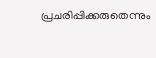പ്രചരിപ്പിക്കരുതെന്നും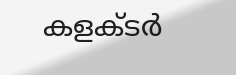കളക്ടര്‍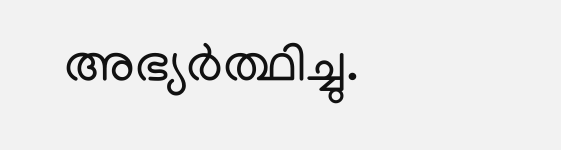അഭ്യര്‍ത്ഥിച്ചു.